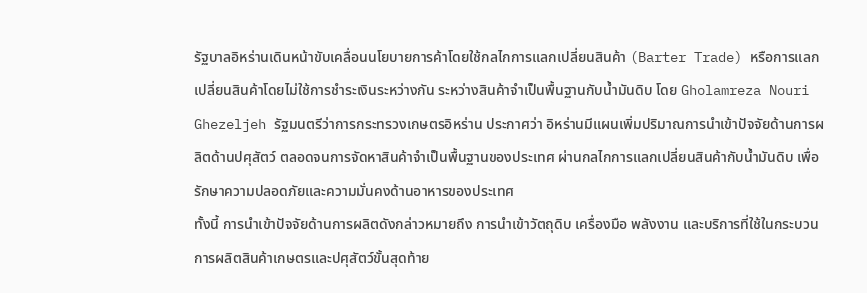รัฐบาลอิหร่านเดินหน้าขับเคลื่อนนโยบายการค้าโดยใช้กลไกการแลกเปลี่ยนสินค้า (Barter Trade) หรือการแลกเปลี่ยนสินค้าโดยไม่ใช้การชำระเงินระหว่างกัน ระหว่างสินค้าจำเป็นพื้นฐานกับน้ำมันดิบ โดย Gholamreza Nouri Ghezeljeh รัฐมนตรีว่าการกระทรวงเกษตรอิหร่าน ประกาศว่า อิหร่านมีแผนเพิ่มปริมาณการนำเข้าปัจจัยด้านการผลิตด้านปศุสัตว์ ตลอดจนการจัดหาสินค้าจำเป็นพื้นฐานของประเทศ ผ่านกลไกการแลกเปลี่ยนสินค้ากับน้ำมันดิบ เพื่อรักษาความปลอดภัยและความมั่นคงด้านอาหารของประเทศ
ทั้งนี้ การนำเข้าปัจจัยด้านการผลิตดังกล่าวหมายถึง การนำเข้าวัตถุดิบ เครื่องมือ พลังงาน และบริการที่ใช้ในกระบวนการผลิตสินค้าเกษตรและปศุสัตว์ขั้นสุดท้าย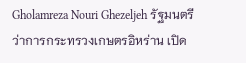Gholamreza Nouri Ghezeljeh รัฐมนตรีว่าการกระทรวงเกษตรอิหร่าน เปิด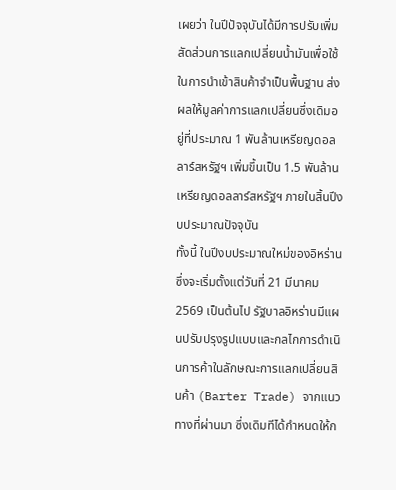เผยว่า ในปีปัจจุบันได้มีการปรับเพิ่มสัดส่วนการแลกเปลี่ยนน้ำมันเพื่อใช้ในการนำเข้าสินค้าจำเป็นพื้นฐาน ส่งผลให้มูลค่าการแลกเปลี่ยนซึ่งเดิมอยู่ที่ประมาณ 1 พันล้านเหรียญดอลลาร์สหรัฐฯ เพิ่มขึ้นเป็น 1.5 พันล้านเหรียญดอลลาร์สหรัฐฯ ภายในสิ้นปีงบประมาณปัจจุบัน
ทั้งนี้ ในปีงบประมาณใหม่ของอิหร่าน ซึ่งจะเริ่มตั้งแต่วันที่ 21 มีนาคม 2569 เป็นต้นไป รัฐบาลอิหร่านมีแผนปรับปรุงรูปแบบและกลไกการดำเนินการค้าในลักษณะการแลกเปลี่ยนสินค้า (Barter Trade) จากแนวทางที่ผ่านมา ซึ่งเดิมทีได้กำหนดให้ก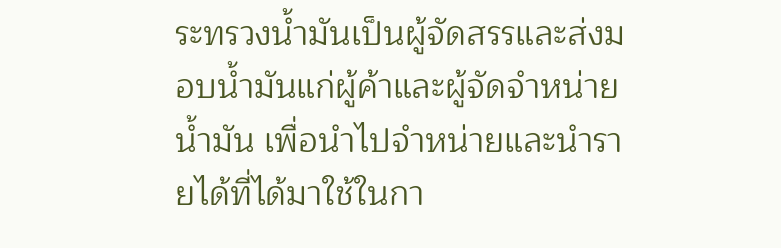ระทรวงน้ำมันเป็นผู้จัดสรรและส่งมอบน้ำมันแก่ผู้ค้าและผู้จัดจำหน่ายน้ำมัน เพื่อนำไปจำหน่ายและนำรายได้ที่ได้มาใช้ในกา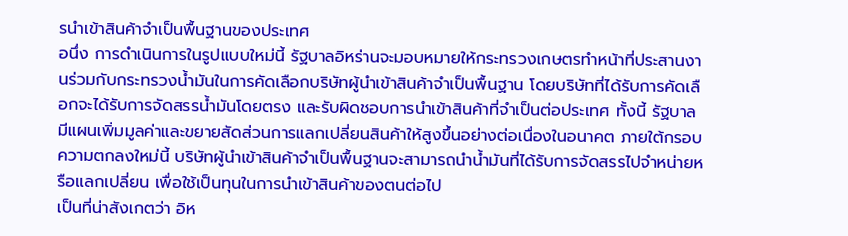รนำเข้าสินค้าจำเป็นพื้นฐานของประเทศ
อนึ่ง การดำเนินการในรูปแบบใหม่นี้ รัฐบาลอิหร่านจะมอบหมายให้กระทรวงเกษตรทำหน้าที่ประสานงานร่วมกับกระทรวงน้ำมันในการคัดเลือกบริษัทผู้นำเข้าสินค้าจำเป็นพื้นฐาน โดยบริษัทที่ได้รับการคัดเลือกจะได้รับการจัดสรรน้ำมันโดยตรง และรับผิดชอบการนำเข้าสินค้าที่จำเป็นต่อประเทศ ทั้งนี้ รัฐบาลมีแผนเพิ่มมูลค่าและขยายสัดส่วนการแลกเปลี่ยนสินค้าให้สูงขึ้นอย่างต่อเนื่องในอนาคต ภายใต้กรอบความตกลงใหม่นี้ บริษัทผู้นำเข้าสินค้าจำเป็นพื้นฐานจะสามารถนำน้ำมันที่ได้รับการจัดสรรไปจำหน่ายหรือแลกเปลี่ยน เพื่อใช้เป็นทุนในการนำเข้าสินค้าของตนต่อไป
เป็นที่น่าสังเกตว่า อิห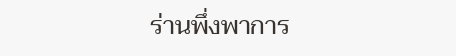ร่านพึ่งพาการ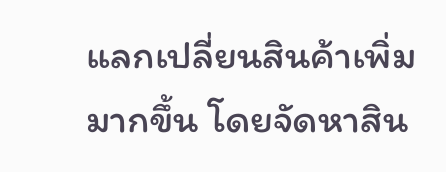แลกเปลี่ยนสินค้าเพิ่มมากขึ้น โดยจัดหาสิน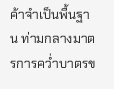ค้าจำเป็นพื้นฐาน ท่ามกลางมาตรการคว่ำบาตรข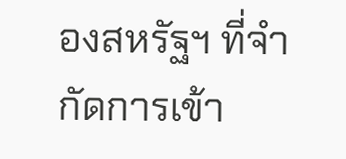องสหรัฐฯ ที่จำกัดการเข้า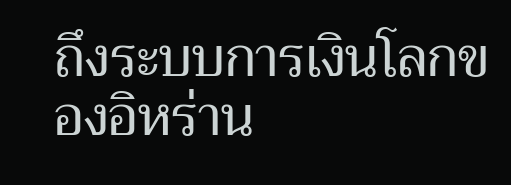ถึงระบบการเงินโลกของอิหร่าน